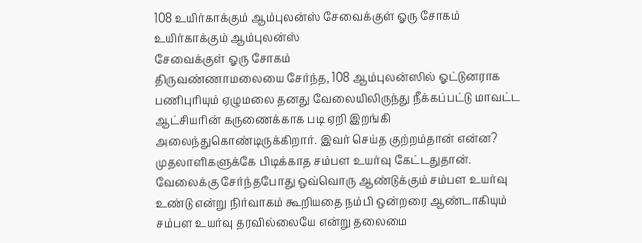108 உயிர்காக்கும் ஆம்புலன்ஸ் சேவைக்குள் ஓரு சோகம்
உயிர்காக்கும் ஆம்புலன்ஸ்
சேவைக்குள் ஓரு சோகம்
திருவண்ணாமலையை சேர்ந்த, 108 ஆம்புலன்ஸில் ஓட்டுனராக பணிபுரியும் ஏழுமலை தனது வேலையிலிருந்து நீக்கப்பட்டு மாவட்ட ஆட்சியரின் கருணைக்காக படி ஏறி இறங்கி அலைந்துகொண்டிருக்கிறார். இவர் செய்த குற்றம்தான் என்ன? முதலாளிகளுக்கே பிடிக்காத சம்பள உயர்வு கேட்டதுதான்.
வேலைக்கு சேர்ந்தபோது ஒவ்வொரு ஆண்டுக்கும் சம்பள உயர்வு உண்டு என்று நிர்வாகம் கூறியதை நம்பி ஒன்றரை ஆண்டாகியும் சம்பள உயர்வு தரவில்லையே என்று தலைமை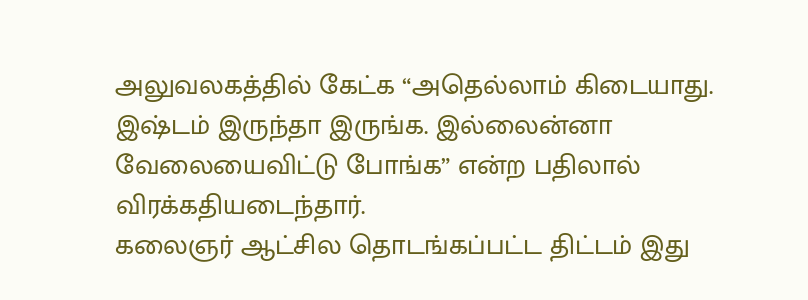அலுவலகத்தில் கேட்க “அதெல்லாம் கிடையாது. இஷ்டம் இருந்தா இருங்க. இல்லைன்னா வேலையைவிட்டு போங்க” என்ற பதிலால் விரக்கதியடைந்தார்.
கலைஞர் ஆட்சில தொடங்கப்பட்ட திட்டம் இது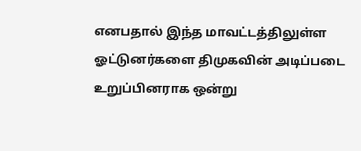எனபதால் இந்த மாவட்டத்திலுள்ள ஓட்டுனர்களை திமுகவின் அடிப்படை உறுப்பினராக ஒன்று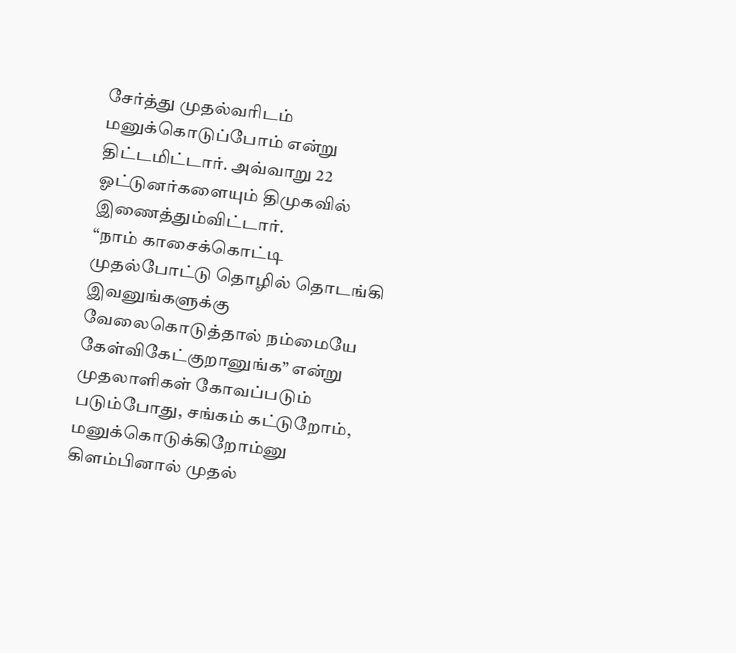சேர்த்து முதல்வரிடம் மனுக்கொடுப்போம் என்று திட்டமிட்டார். அவ்வாறு 22 ஓட்டுனர்களையும் திமுகவில் இணைத்தும்விட்டார்.
“நாம் காசைக்கொட்டி முதல்போட்டு தொழில் தொடங்கி இவனுங்களுக்கு வேலைகொடுத்தால் நம்மையே கேள்விகேட்குறானுங்க” என்று முதலாளிகள் கோவப்படும் படும்போது, சங்கம் கட்டுறோம், மனுக்கொடுக்கிறோம்னு கிளம்பினால் முதல்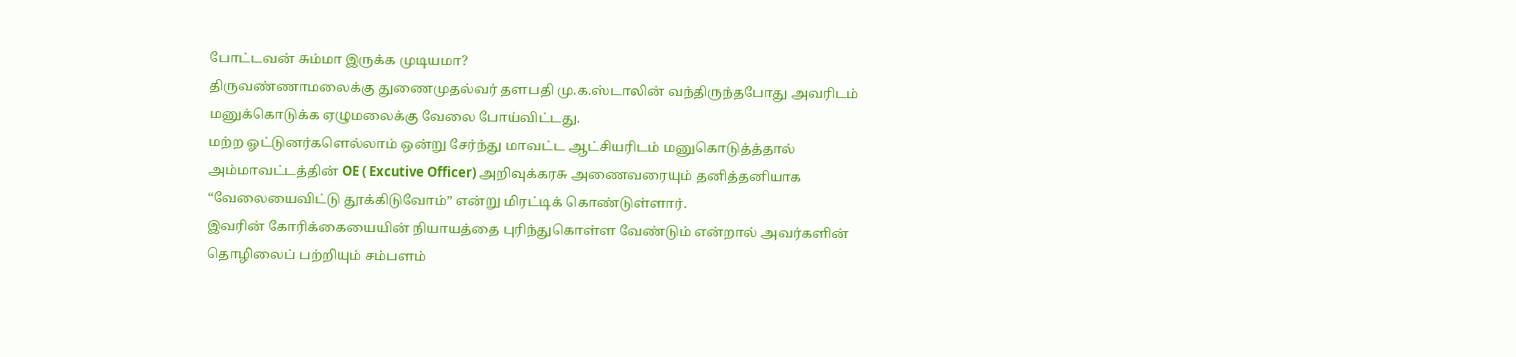போட்டவன் சும்மா இருக்க முடியமா?
திருவண்ணாமலைக்கு துணைமுதல்வர் தளபதி மு.க.ஸ்டாலின் வந்திருந்தபோது அவரிடம் மனுக்கொடுக்க ஏழுமலைக்கு வேலை போய்விட்டது.
மற்ற ஓட்டுனர்களெல்லாம் ஒன்று சேர்ந்து மாவட்ட ஆட்சியரிடம் மனுகொடுத்த்தால் அம்மாவட்டத்தின் OE ( Excutive Officer) அறிவுக்கரசு அணைவரையும் தனித்தனியாக “வேலையைவிட்டு தூக்கிடுவோம்” என்று மிரட்டிக் கொண்டுள்ளார்.
இவரின் கோரிக்கையையின் நியாயத்தை புரிந்துகொள்ள வேண்டும் என்றால் அவர்களின் தொழிலைப் பற்றியும் சம்பளம்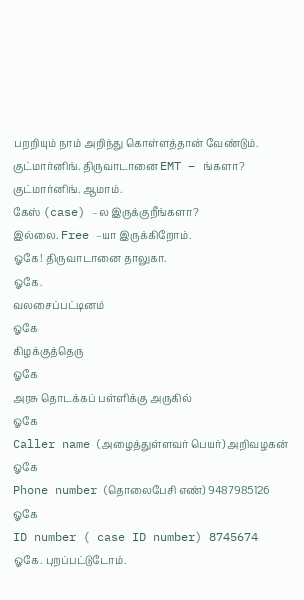பறறியும் நாம் அறிந்து கொள்ளத்தான் வேண்டும்.
குட்மார்னிங். திருவாடானை EMT – ங்களா?
குட்மார்னிங். ஆமாம்.
கேஸ் (case) –ல இருக்குறீங்களா?
இல்லை. Free –யா இருக்கிறோம்.
ஓகே! திருவாடானை தாலுகா.
ஓகே.
வலசைப்பட்டினம்
ஓகே
கிழக்குத்தெரு
ஓகே
அரசு தொடக்கப் பள்ளிக்கு அருகில்
ஓகே
Caller name (அழைத்துள்ளவர் பெயர்) அறிவழகன்
ஓகே
Phone number (தொலைபேசி எண்) 9487985126
ஓகே
ID number ( case ID number) 8745674
ஓகே. புறப்பட்டுடோம்.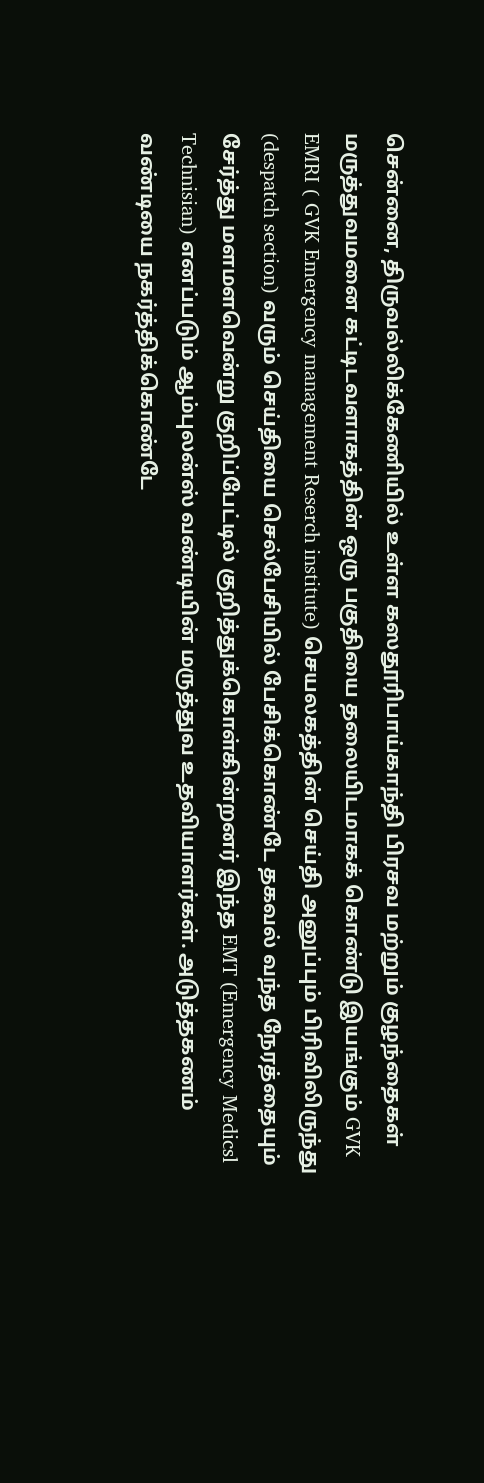சென்னை, திருவல்லிக்கேணியில் உள்ள கஸதூரிபாய்காந்தி பிரசவ மற்றும் குழந்தைகள் மருத்துவமனை கட்டிடவளாகத்தின் ஒரு பகுதியை தலையிடமாகக் கொண்டு இயங்கும் GVK EMRI ( GVK Emergency management Reserch institute) செயலகத்தின் செய்தி அனுப்பும் பிரிவிலிருந்து (despatch section) வரும் செய்தியை செல்பேசியில் பேசிக்கொண்டே தகவல் வந்த நேரத்தையும் சேர்த்து மளமளவென்று குறிப்பேட்டில் குறித்துக்கொள்கின்றனர் இந்த EMT (Emergency Medicsl Technisian) எனப்படும் ஆம்புலன்ஸ் வண்டியின் மருத்துவ உதவியாளர்கள். அடுத்தகணம் வண்டியை நகர்த்திக்கொண்டே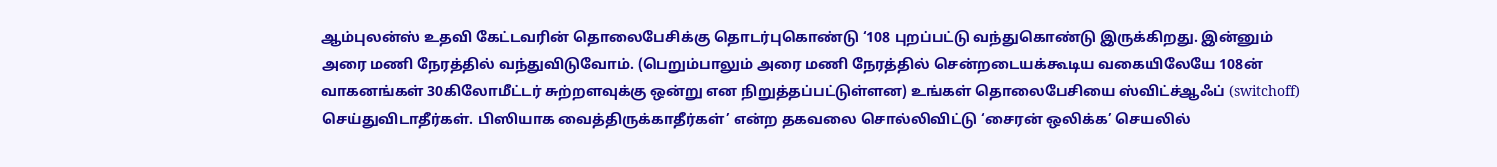ஆம்புலன்ஸ் உதவி கேட்டவரின் தொலைபேசிக்கு தொடர்புகொண்டு ‘108 புறப்பட்டு வந்துகொண்டு இருக்கிறது. இன்னும் அரை மணி நேரத்தில் வந்துவிடுவோம். (பெறும்பாலும் அரை மணி நேரத்தில் சென்றடையக்கூடிய வகையிலேயே 108ன் வாகனங்கள் 30கிலோமீட்டர் சுற்றளவுக்கு ஒன்று என நிறுத்தப்பட்டுள்ளன) உங்கள் தொலைபேசியை ஸ்விட்ச்ஆஃப் (switchoff) செய்துவிடாதீர்கள். பிஸியாக வைத்திருக்காதீர்கள்’ என்ற தகவலை சொல்லிவிட்டு ‘சைரன் ஒலிக்க’ செயலில்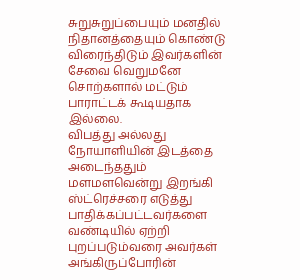சுறுசுறுப்பையும் மனதில் நிதானத்தையும் கொண்டு விரைந்திடும் இவர்களின் சேவை வெறுமனே சொற்களால் மட்டும் பாராட்டக் கூடியதாக இல்லை.
விபத்து அல்லது நோயாளியின் இடத்தை அடைந்ததும் மளமளவென்று இறங்கி ஸ்ட்ரெச்சரை எடுத்து பாதிக்கப்பட்டவர்களை வண்டியில் ஏற்றி புறப்படும்வரை அவர்கள் அங்கிருப்போரின்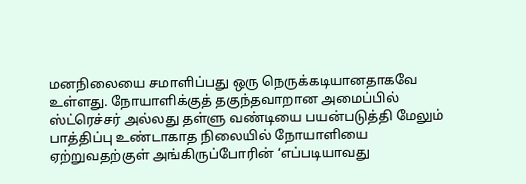மனநிலையை சமாளிப்பது ஒரு நெருக்கடியானதாகவே உள்ளது. நோயாளிக்குத் தகுந்தவாறான அமைப்பில் ஸ்ட்ரெச்சர் அல்லது தள்ளு வண்டியை பயன்படுத்தி மேலும் பாத்திப்பு உண்டாகாத நிலையில் நோயாளியை ஏற்றுவதற்குள் அங்கிருப்போரின் ‘எப்படியாவது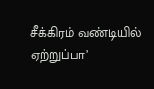சீக்கிரம் வண்டியில் ஏற்றுப்பா’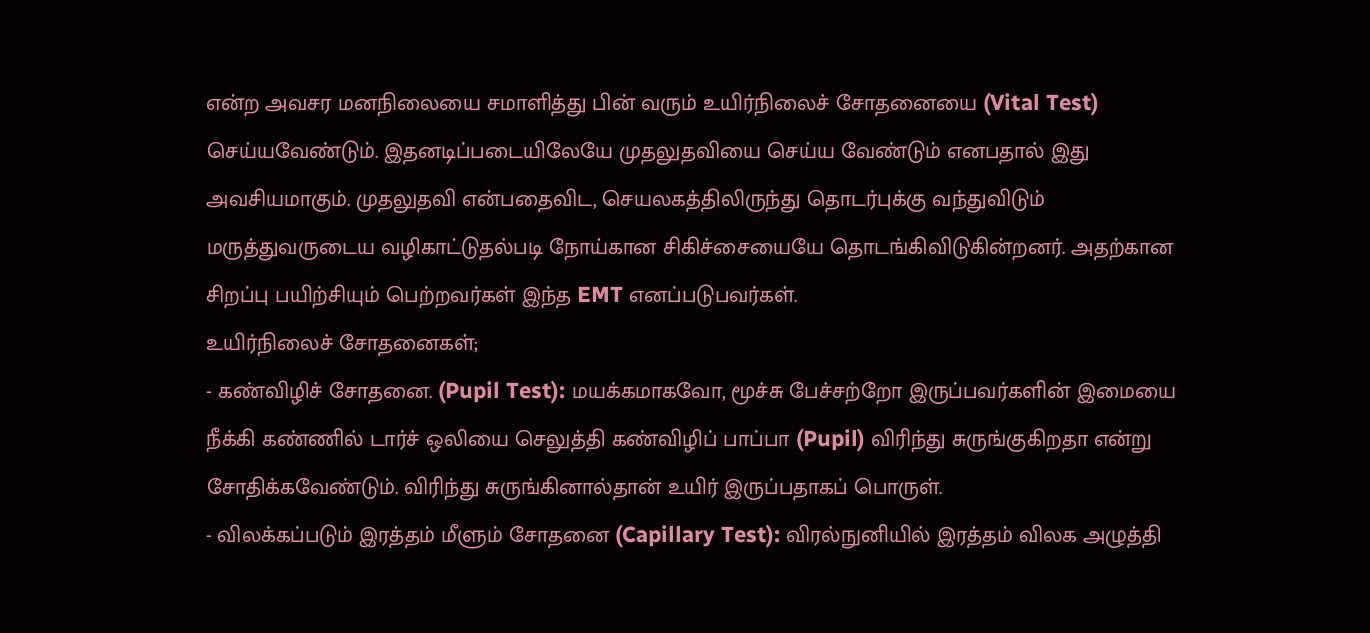என்ற அவசர மனநிலையை சமாளித்து பின் வரும் உயிர்நிலைச் சோதனையை (Vital Test) செய்யவேண்டும். இதனடிப்படையிலேயே முதலுதவியை செய்ய வேண்டும் எனபதால் இது அவசியமாகும். முதலுதவி என்பதைவிட, செயலகத்திலிருந்து தொடர்புக்கு வந்துவிடும் மருத்துவருடைய வழிகாட்டுதல்படி நோய்கான சிகிச்சையையே தொடங்கிவிடுகின்றனர். அதற்கான சிறப்பு பயிற்சியும் பெற்றவர்கள் இந்த EMT எனப்படுபவர்கள்.
உயிர்நிலைச் சோதனைகள்;
- கண்விழிச் சோதனை. (Pupil Test): மயக்கமாகவோ, மூச்சு பேச்சற்றோ இருப்பவர்களின் இமையை நீக்கி கண்ணில் டார்ச் ஒலியை செலுத்தி கண்விழிப் பாப்பா (Pupil) விரிந்து சுருங்குகிறதா என்று சோதிக்கவேண்டும். விரிந்து சுருங்கினால்தான் உயிர் இருப்பதாகப் பொருள்.
- விலக்கப்படும் இரத்தம் மீளும் சோதனை (Capillary Test): விரல்நுனியில் இரத்தம் விலக அழுத்தி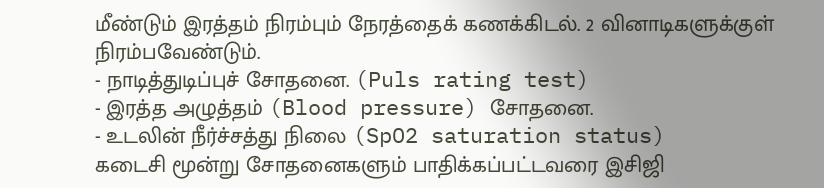மீண்டும் இரத்தம் நிரம்பும் நேரத்தைக் கணக்கிடல். 2 வினாடிகளுக்குள் நிரம்பவேண்டும்.
- நாடித்துடிப்புச் சோதனை. (Puls rating test)
- இரத்த அழுத்தம் (Blood pressure) சோதனை.
- உடலின் நீர்ச்சத்து நிலை (SpO2 saturation status)
கடைசி மூன்று சோதனைகளும் பாதிக்கப்பட்டவரை இசிஜி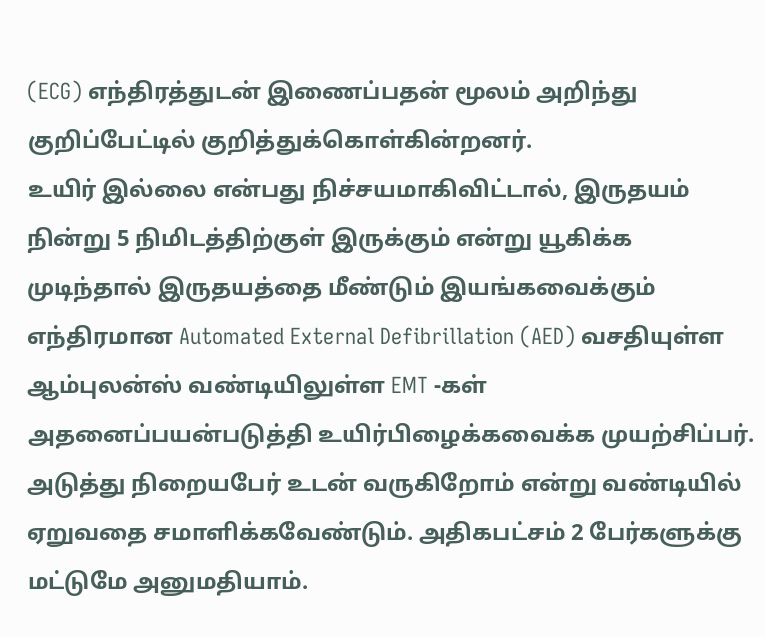(ECG) எந்திரத்துடன் இணைப்பதன் மூலம் அறிந்து குறிப்பேட்டில் குறித்துக்கொள்கின்றனர்.
உயிர் இல்லை என்பது நிச்சயமாகிவிட்டால், இருதயம் நின்று 5 நிமிடத்திற்குள் இருக்கும் என்று யூகிக்க முடிந்தால் இருதயத்தை மீண்டும் இயங்கவைக்கும் எந்திரமான Automated External Defibrillation (AED) வசதியுள்ள ஆம்புலன்ஸ் வண்டியிலுள்ள EMT -கள் அதனைப்பயன்படுத்தி உயிர்பிழைக்கவைக்க முயற்சிப்பர்.
அடுத்து நிறையபேர் உடன் வருகிறோம் என்று வண்டியில் ஏறுவதை சமாளிக்கவேண்டும். அதிகபட்சம் 2 பேர்களுக்கு மட்டுமே அனுமதியாம்.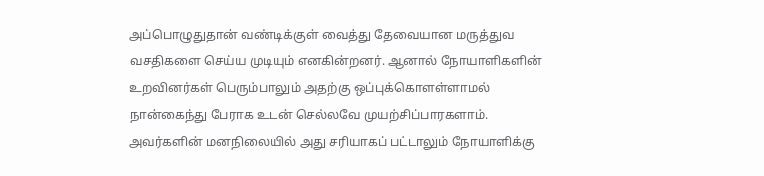அப்பொழுதுதான் வண்டிக்குள் வைத்து தேவையான மருத்துவ வசதிகளை செய்ய முடியும் எனகின்றனர். ஆனால் நோயாளிகளின் உறவினர்கள் பெரும்பாலும் அதற்கு ஒப்புக்கொளள்ளாமல் நான்கைந்து பேராக உடன் செல்லவே முயற்சிப்பாரகளாம். அவர்களின் மனநிலையில் அது சரியாகப் பட்டாலும் நோயாளிக்கு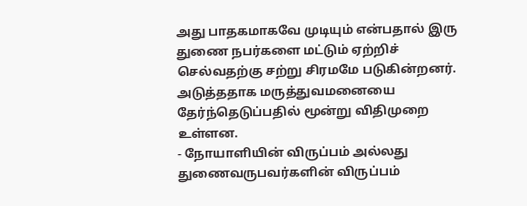அது பாதகமாகவே முடியும் என்பதால் இரு துணை நபர்களை மட்டும் ஏற்றிச் செல்வதற்கு சற்று சிரமமே படுகின்றனர்.
அடுத்ததாக மருத்துவமனையை தேர்ந்தெடுப்பதில் மூன்று விதிமுறை உள்ளன.
- நோயாளியின் விருப்பம் அல்லது துணைவருபவர்களின் விருப்பம்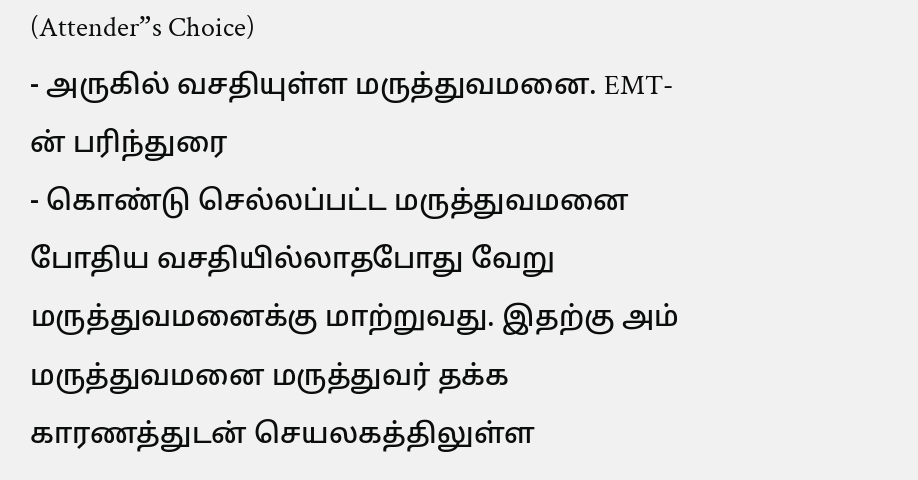(Attender”s Choice)
- அருகில் வசதியுள்ள மருத்துவமனை. EMT-ன் பரிந்துரை
- கொண்டு செல்லப்பட்ட மருத்துவமனை போதிய வசதியில்லாதபோது வேறு மருத்துவமனைக்கு மாற்றுவது. இதற்கு அம் மருத்துவமனை மருத்துவர் தக்க காரணத்துடன் செயலகத்திலுள்ள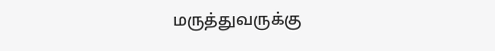மருத்துவருக்கு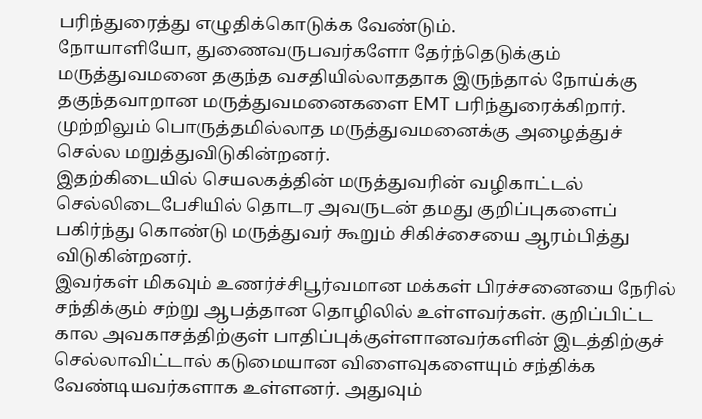பரிந்துரைத்து எழுதிக்கொடுக்க வேண்டும்.
நோயாளியோ, துணைவருபவர்களோ தேர்ந்தெடுக்கும் மருத்துவமனை தகுந்த வசதியில்லாததாக இருந்தால் நோய்க்கு தகுந்தவாறான மருத்துவமனைகளை EMT பரிந்துரைக்கிறார். முற்றிலும் பொருத்தமில்லாத மருத்துவமனைக்கு அழைத்துச் செல்ல மறுத்துவிடுகின்றனர்.
இதற்கிடையில் செயலகத்தின் மருத்துவரின் வழிகாட்டல் செல்லிடைபேசியில் தொடர அவருடன் தமது குறிப்புகளைப் பகிர்ந்து கொண்டு மருத்துவர் கூறும் சிகிச்சையை ஆரம்பித்து விடுகின்றனர்.
இவர்கள் மிகவும் உணர்ச்சிபூர்வமான மக்கள் பிரச்சனையை நேரில் சந்திக்கும் சற்று ஆபத்தான தொழிலில் உள்ளவர்கள். குறிப்பிட்ட கால அவகாசத்திற்குள் பாதிப்புக்குள்ளானவர்களின் இடத்திற்குச் செல்லாவிட்டால் கடுமையான விளைவுகளையும் சந்திக்க வேண்டியவர்களாக உள்ளனர். அதுவும்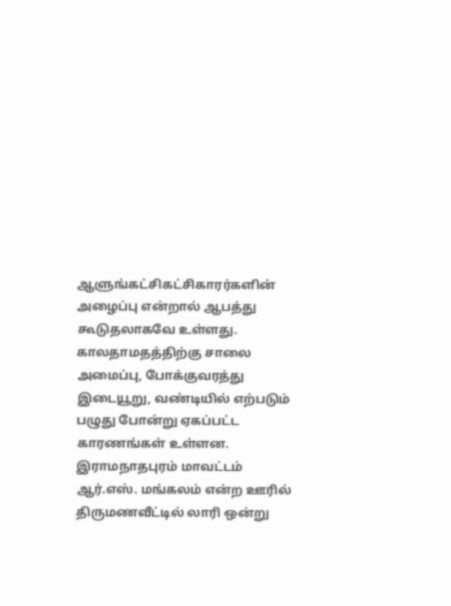ஆளுங்கட்சிகட்சிகாரர்களின் அழைப்பு என்றால் ஆபத்து கூடுதலாகவே உள்ளது. காலதாமதத்திற்கு சாலை அமைப்பு, போக்குவரத்து இடையூறு, வண்டியில் எற்படும் பழுது போன்று ஏகப்பட்ட காரணங்கள் உள்ளன.
இராமநாதபுரம் மாவட்டம் ஆர்.எஸ். மங்கலம் என்ற ஊரில் திருமணவீட்டில் லாரி ஒன்று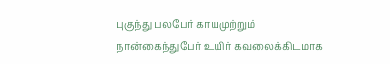புகுந்து பலபேர் காயமுற்றும் நான்கைந்துபேர் உயிர் கவலைக்கிடமாக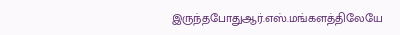இருந்தபோதுஆர்.எஸ்.மங்களத்திலேயே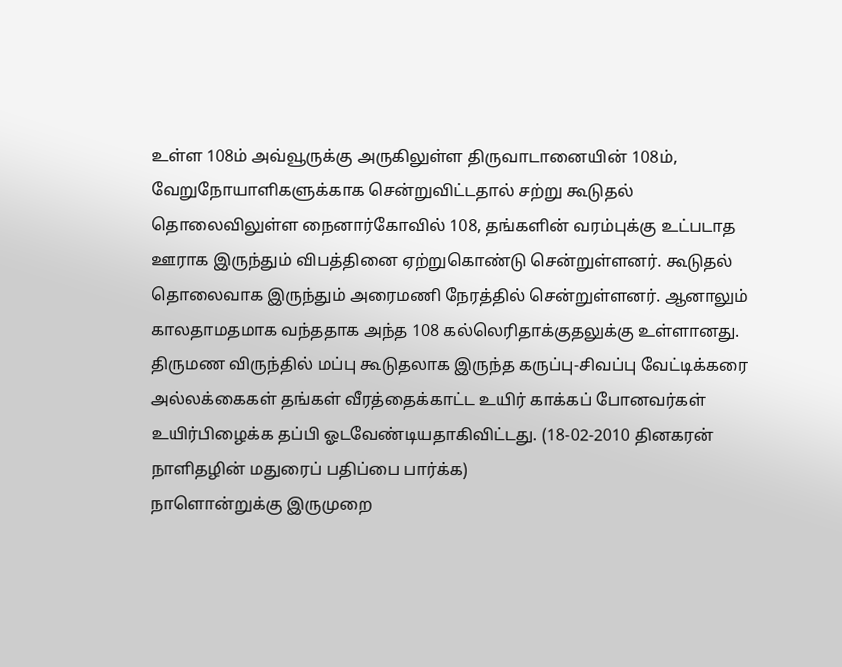உள்ள 108ம் அவ்வூருக்கு அருகிலுள்ள திருவாடானையின் 108ம், வேறுநோயாளிகளுக்காக சென்றுவிட்டதால் சற்று கூடுதல் தொலைவிலுள்ள நைனார்கோவில் 108, தங்களின் வரம்புக்கு உட்படாத ஊராக இருந்தும் விபத்தினை ஏற்றுகொண்டு சென்றுள்ளனர். கூடுதல் தொலைவாக இருந்தும் அரைமணி நேரத்தில் சென்றுள்ளனர். ஆனாலும் காலதாமதமாக வந்ததாக அந்த 108 கல்லெரிதாக்குதலுக்கு உள்ளானது. திருமண விருந்தில் மப்பு கூடுதலாக இருந்த கருப்பு-சிவப்பு வேட்டிக்கரை அல்லக்கைகள் தங்கள் வீரத்தைக்காட்ட உயிர் காக்கப் போனவர்கள் உயிர்பிழைக்க தப்பி ஓடவேண்டியதாகிவிட்டது. (18-02-2010 தினகரன் நாளிதழின் மதுரைப் பதிப்பை பார்க்க)
நாளொன்றுக்கு இருமுறை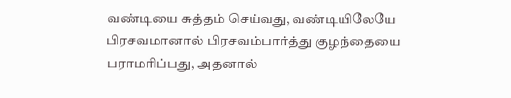வண்டியை சுத்தம் செய்வது, வண்டியிலேயே பிரசவமானால் பிரசவம்பார்த்து குழந்தையை பராமரிப்பது, அதனால்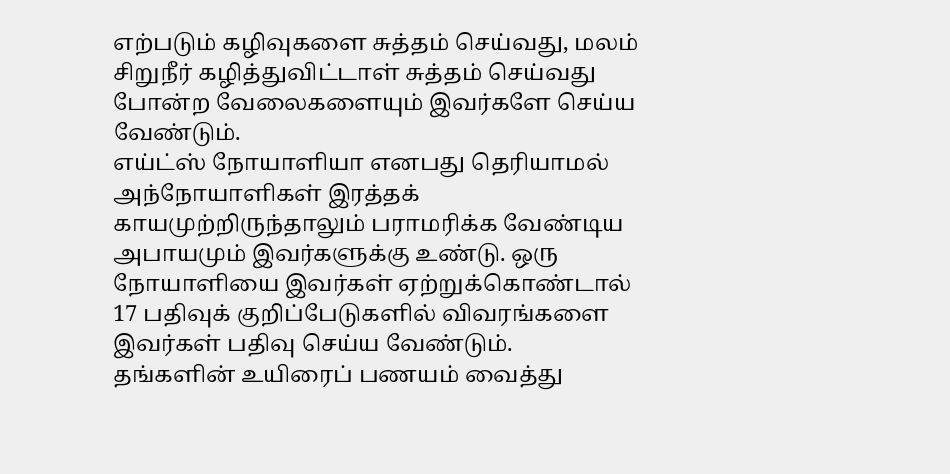எற்படும் கழிவுகளை சுத்தம் செய்வது, மலம் சிறுநீர் கழித்துவிட்டாள் சுத்தம் செய்வது போன்ற வேலைகளையும் இவர்களே செய்ய வேண்டும்.
எய்ட்ஸ் நோயாளியா எனபது தெரியாமல் அந்நோயாளிகள் இரத்தக் காயமுற்றிருந்தாலும் பராமரிக்க வேண்டிய அபாயமும் இவர்களுக்கு உண்டு. ஒரு நோயாளியை இவர்கள் ஏற்றுக்கொண்டால் 17 பதிவுக் குறிப்பேடுகளில் விவரங்களை இவர்கள் பதிவு செய்ய வேண்டும்.
தங்களின் உயிரைப் பணயம் வைத்து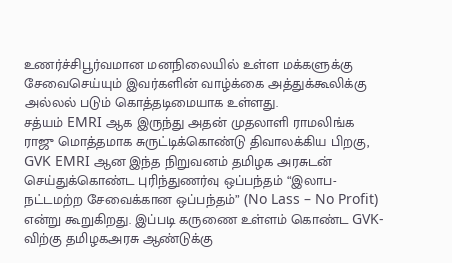உணர்ச்சிபூர்வமான மனநிலையில் உள்ள மக்களுக்கு சேவைசெய்யும் இவர்களின் வாழ்க்கை அத்துக்கூலிக்கு அல்லல் படும் கொத்தடிமையாக உள்ளது.
சத்யம் EMRI ஆக இருந்து அதன் முதலாளி ராமலிங்க ராஜு மொத்தமாக சுருட்டிக்கொண்டு திவாலக்கிய பிறகு, GVK EMRI ஆன இந்த நிறுவனம் தமிழக அரசுடன் செய்துக்கொண்ட புரிந்துணர்வு ஒப்பந்தம் “இலாப- நட்டமற்ற சேவைக்கான ஒப்பந்தம்” (No Lass – No Profit) என்று கூறுகிறது. இப்படி கருணை உள்ளம் கொண்ட GVK- விற்கு தமிழகஅரசு ஆண்டுக்கு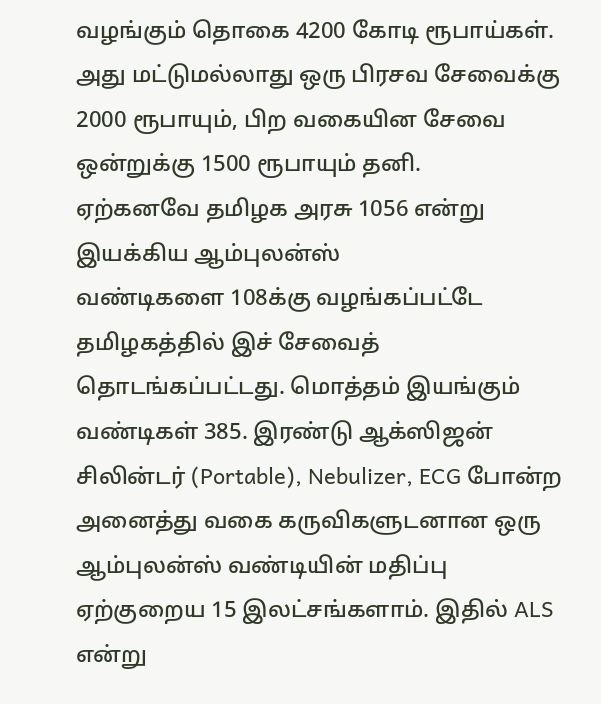வழங்கும் தொகை 4200 கோடி ரூபாய்கள். அது மட்டுமல்லாது ஒரு பிரசவ சேவைக்கு 2000 ரூபாயும், பிற வகையின சேவை ஒன்றுக்கு 1500 ரூபாயும் தனி.
ஏற்கனவே தமிழக அரசு 1056 என்று இயக்கிய ஆம்புலன்ஸ்
வண்டிகளை 108க்கு வழங்கப்பட்டே தமிழகத்தில் இச் சேவைத் தொடங்கப்பட்டது. மொத்தம் இயங்கும் வண்டிகள் 385. இரண்டு ஆக்ஸிஜன் சிலின்டர் (Portable), Nebulizer, ECG போன்ற அனைத்து வகை கருவிகளுடனான ஒரு ஆம்புலன்ஸ் வண்டியின் மதிப்பு ஏற்குறைய 15 இலட்சங்களாம். இதில் ALS என்று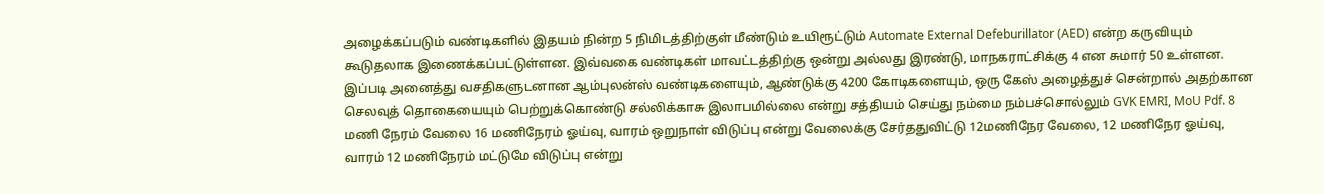அழைக்கப்படும் வண்டிகளில் இதயம் நின்ற 5 நிமிடத்திற்குள் மீண்டும் உயிரூட்டும் Automate External Defeburillator (AED) என்ற கருவியும் கூடுதலாக இணைக்கப்பட்டுள்ளன. இவ்வகை வண்டிகள் மாவட்டத்திற்கு ஒன்று அல்லது இரண்டு, மாநகராட்சிக்கு 4 என சுமார் 50 உள்ளன.
இப்படி அனைத்து வசதிகளுடனான ஆம்புலன்ஸ் வண்டிகளையும், ஆண்டுக்கு 4200 கோடிகளையும், ஒரு கேஸ் அழைத்துச் சென்றால் அதற்கான செலவுத் தொகையையும் பெற்றுக்கொண்டு சல்லிக்காசு இலாபமில்லை என்று சத்தியம் செய்து நம்மை நம்பச்சொல்லும் GVK EMRI, MoU Pdf. 8 மணி நேரம் வேலை 16 மணிநேரம் ஓய்வு, வாரம் ஒறுநாள் விடுப்பு என்று வேலைக்கு சேர்ததுவிட்டு 12மணிநேர வேலை, 12 மணிநேர ஓய்வு, வாரம் 12 மணிநேரம் மட்டுமே விடுப்பு என்று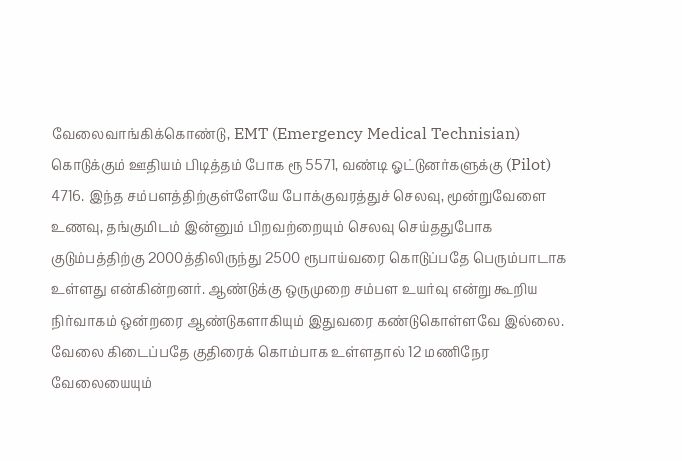வேலைவாங்கிக்கொண்டு, EMT (Emergency Medical Technisian) கொடுக்கும் ஊதியம் பிடித்தம் போக ரூ 5571, வண்டி ஓட்டுனர்களுக்கு (Pilot) 4716. இந்த சம்பளத்திற்குள்ளேயே போக்குவரத்துச் செலவு, மூன்றுவேளை உணவு, தங்குமிடம் இன்னும் பிறவற்றையும் செலவு செய்ததுபோக குடும்பத்திற்கு 2000த்திலிருந்து 2500 ரூபாய்வரை கொடுப்பதே பெரும்பாடாக உள்ளது என்கின்றனர். ஆண்டுக்கு ஒருமுறை சம்பள உயர்வு என்று கூறிய நிர்வாகம் ஒன்றரை ஆண்டுகளாகியும் இதுவரை கண்டுகொள்ளவே இல்லை. வேலை கிடைப்பதே குதிரைக் கொம்பாக உள்ளதால் 12 மணிநேர வேலையையும்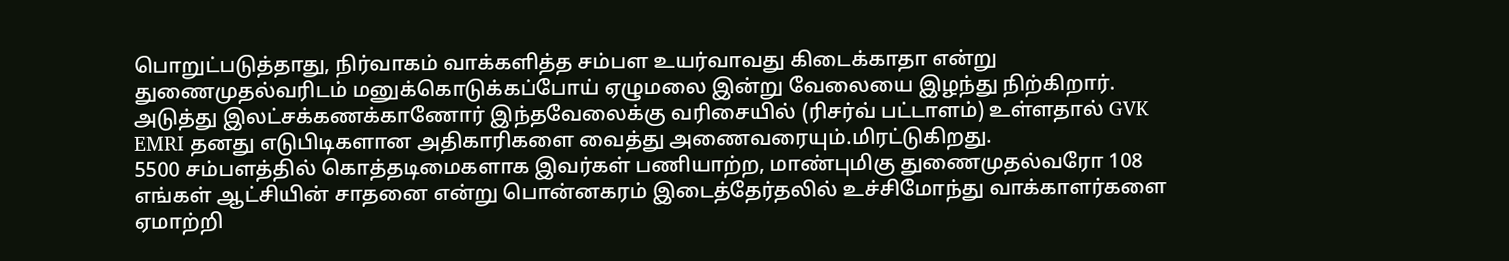பொறுட்படுத்தாது, நிர்வாகம் வாக்களித்த சம்பள உயர்வாவது கிடைக்காதா என்று துணைமுதல்வரிடம் மனுக்கொடுக்கப்போய் ஏழுமலை இன்று வேலையை இழந்து நிற்கிறார். அடுத்து இலட்சக்கணக்காணோர் இந்தவேலைக்கு வரிசையில் (ரிசர்வ் பட்டாளம்) உள்ளதால் GVK EMRI தனது எடுபிடிகளான அதிகாரிகளை வைத்து அணைவரையும்.மிரட்டுகிறது.
5500 சம்பளத்தில் கொத்தடிமைகளாக இவர்கள் பணியாற்ற, மாண்புமிகு துணைமுதல்வரோ 108 எங்கள் ஆட்சியின் சாதனை என்று பொன்னகரம் இடைத்தேர்தலில் உச்சிமோந்து வாக்காளர்களை ஏமாற்றி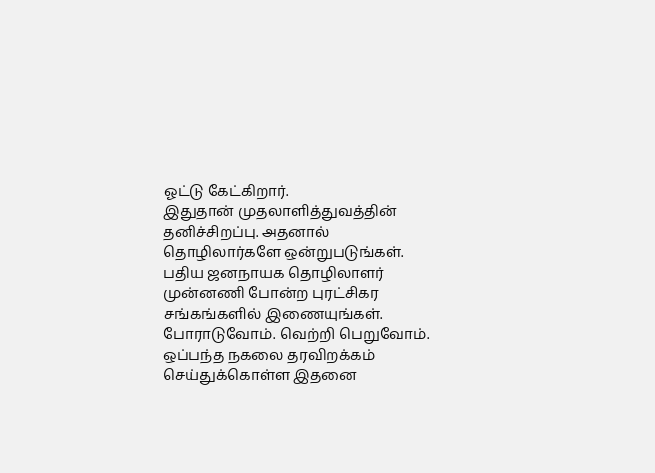ஓட்டு கேட்கிறார்.
இதுதான் முதலாளித்துவத்தின் தனிச்சிறப்பு. அதனால் தொழிலார்களே ஒன்றுபடுங்கள். பதிய ஜனநாயக தொழிலாளர் முன்னணி போன்ற புரட்சிகர சங்கங்களில் இணையுங்கள். போராடுவோம். வெற்றி பெறுவோம்.
ஒப்பந்த நகலை தரவிறக்கம் செய்துக்கொள்ள இதனை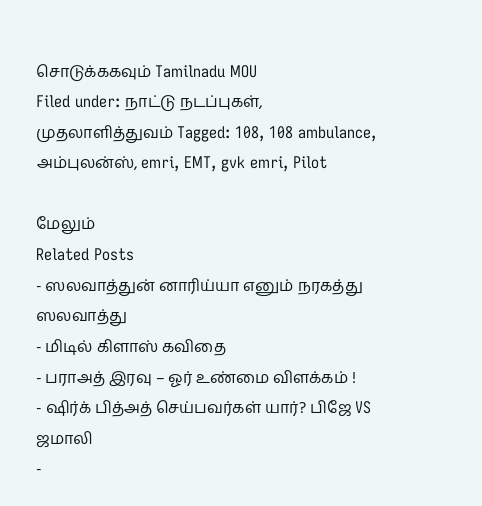சொடுக்ககவும் Tamilnadu MOU
Filed under: நாட்டு நடப்புகள், முதலாளித்துவம் Tagged: 108, 108 ambulance, அம்புலன்ஸ், emri, EMT, gvk emri, Pilot

மேலும்
Related Posts
- ஸலவாத்துன் னாரிய்யா எனும் நரகத்து ஸலவாத்து
- மிடில் கிளாஸ் கவிதை
- பராஅத் இரவு – ஓர் உண்மை விளக்கம் !
- ஷிர்க் பித்அத் செய்பவர்கள் யார்? பிஜே VS ஜமாலி
-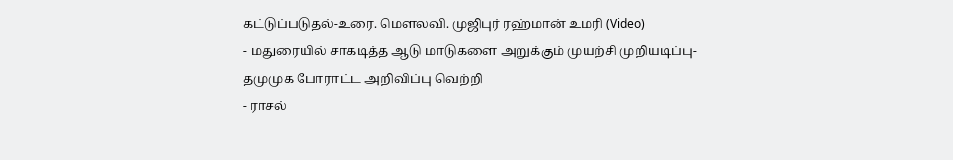கட்டுப்படுதல்-உரை. மௌலவி. முஜிபுர் ரஹ்மான் உமரி (Video)
- மதுரையில் சாகடித்த ஆடு மாடுகளை அறுக்கும் முயற்சி முறியடிப்பு- தமுமுக போராட்ட அறிவிப்பு வெற்றி
- ராசல்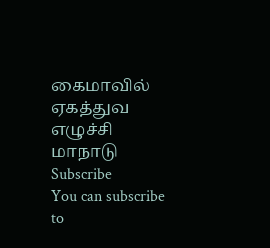கைமாவில் ஏகத்துவ எழுச்சி மாநாடு
Subscribe
You can subscribe to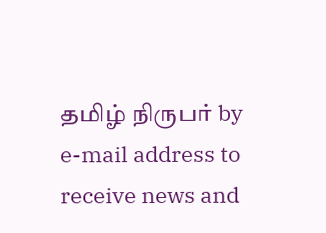தமிழ் நிருபர் by e-mail address to receive news and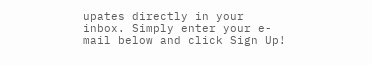upates directly in your inbox. Simply enter your e-mail below and click Sign Up!